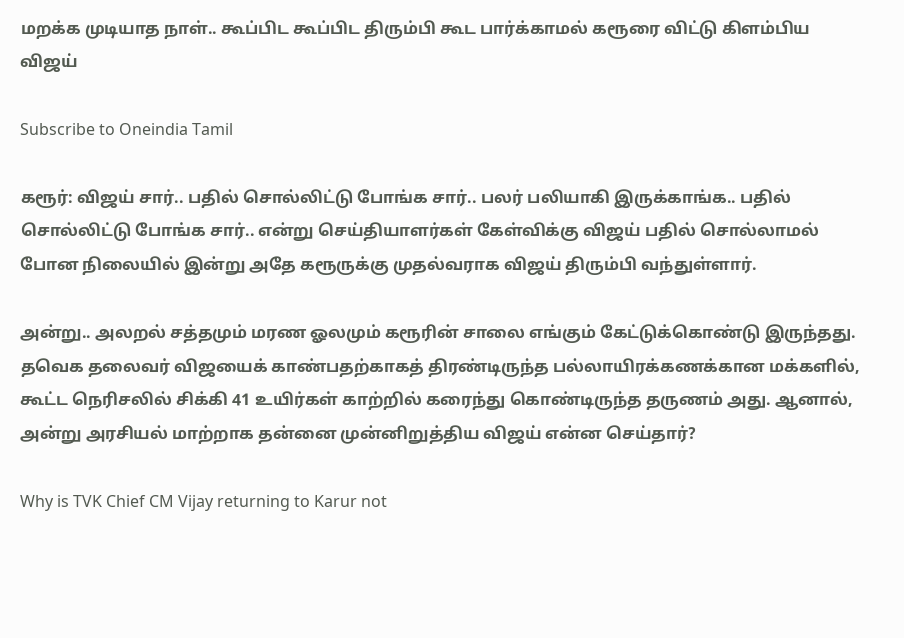மறக்க முடியாத நாள்.. கூப்பிட கூப்பிட திரும்பி கூட பார்க்காமல் கரூரை விட்டு கிளம்பிய விஜய்

Subscribe to Oneindia Tamil

கரூர்: விஜய் சார்.. பதில் சொல்லிட்டு போங்க சார்.. பலர் பலியாகி இருக்காங்க.. பதில் சொல்லிட்டு போங்க சார்.. என்று செய்தியாளர்கள் கேள்விக்கு விஜய் பதில் சொல்லாமல் போன நிலையில் இன்று அதே கரூருக்கு முதல்வராக விஜய் திரும்பி வந்துள்ளார்.

அன்று.. அலறல் சத்தமும் மரண ஓலமும் கரூரின் சாலை எங்கும் கேட்டுக்கொண்டு இருந்தது. தவெக தலைவர் விஜயைக் காண்பதற்காகத் திரண்டிருந்த பல்லாயிரக்கணக்கான மக்களில், கூட்ட நெரிசலில் சிக்கி 41 உயிர்கள் காற்றில் கரைந்து கொண்டிருந்த தருணம் அது. ஆனால், அன்று அரசியல் மாற்றாக தன்னை முன்னிறுத்திய விஜய் என்ன செய்தார்?

Why is TVK Chief CM Vijay returning to Karur not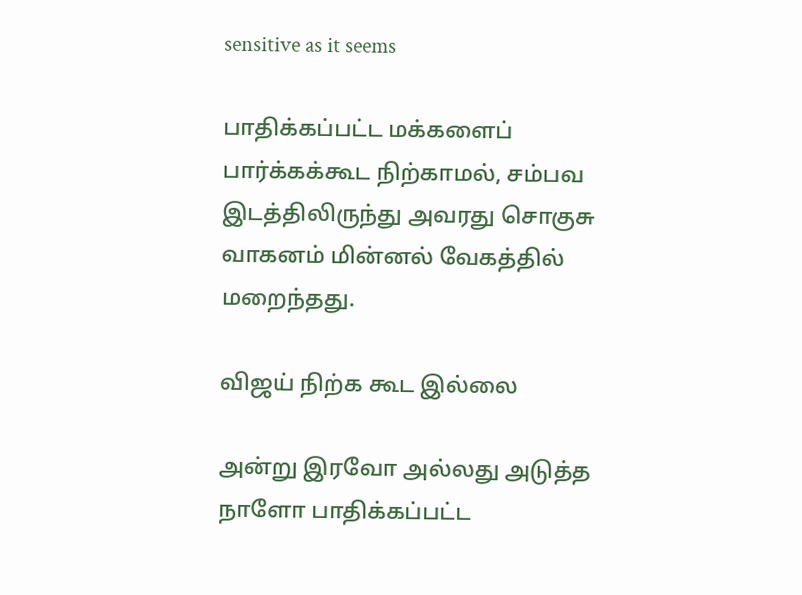sensitive as it seems

பாதிக்கப்பட்ட மக்களைப் பார்க்கக்கூட நிற்காமல், சம்பவ இடத்திலிருந்து அவரது சொகுசு வாகனம் மின்னல் வேகத்தில் மறைந்தது.

விஜய் நிற்க கூட இல்லை

அன்று இரவோ அல்லது அடுத்த நாளோ பாதிக்கப்பட்ட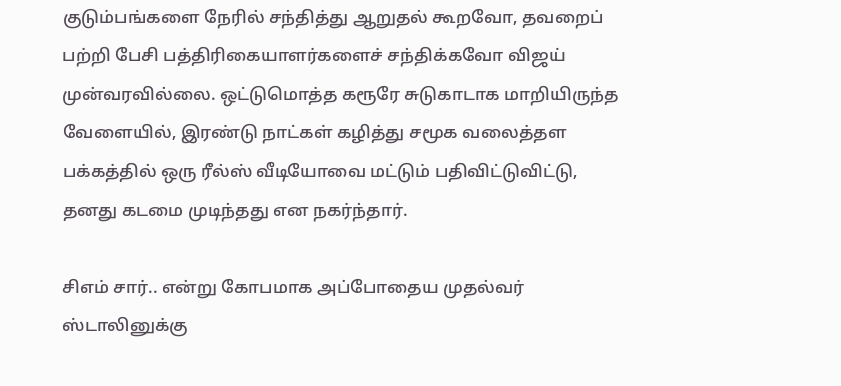குடும்பங்களை நேரில் சந்தித்து ஆறுதல் கூறவோ, தவறைப் பற்றி பேசி பத்திரிகையாளர்களைச் சந்திக்கவோ விஜய் முன்வரவில்லை. ஒட்டுமொத்த கரூரே சுடுகாடாக மாறியிருந்த வேளையில், இரண்டு நாட்கள் கழித்து சமூக வலைத்தள பக்கத்தில் ஒரு ரீல்ஸ் வீடியோவை மட்டும் பதிவிட்டுவிட்டு, தனது கடமை முடிந்தது என நகர்ந்தார்.

சிஎம் சார்.. என்று கோபமாக அப்போதைய முதல்வர் ஸ்டாலினுக்கு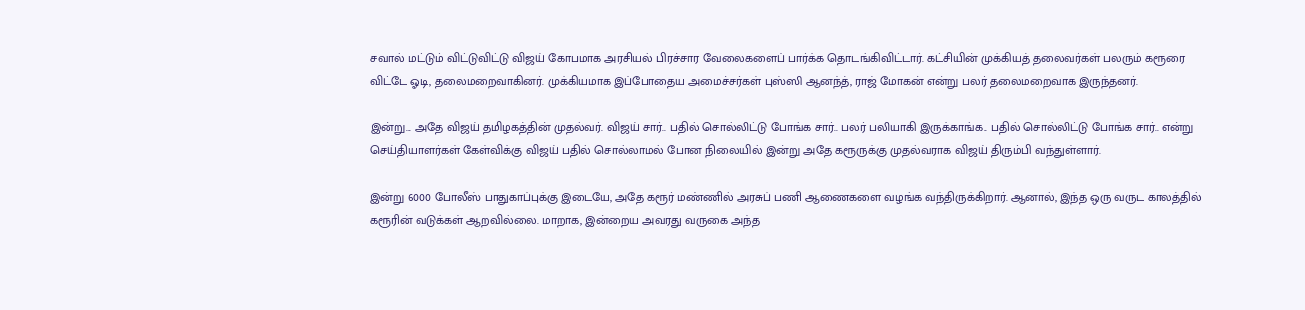சவால் மட்டும் விட்டுவிட்டு விஜய் கோபமாக அரசியல் பிரச்சார வேலைகளைப் பார்க்க தொடங்கிவிட்டார். கட்சியின் முக்கியத் தலைவர்கள் பலரும் கரூரை விட்டே ஓடி, தலைமறைவாகினர். முக்கியமாக இப்போதைய அமைச்சர்கள் புஸ்ஸி ஆனந்த், ராஜ் மோகன் என்று பலர் தலைமறைவாக இருந்தனர்.

இன்று... அதே விஜய் தமிழகத்தின் முதல்வர். விஜய் சார்.. பதில் சொல்லிட்டு போங்க சார்.. பலர் பலியாகி இருக்காங்க.. பதில் சொல்லிட்டு போங்க சார்.. என்று செய்தியாளர்கள் கேள்விக்கு விஜய் பதில் சொல்லாமல் போன நிலையில் இன்று அதே கரூருக்கு முதல்வராக விஜய் திரும்பி வந்துள்ளார்.

இன்று 6000 போலீஸ் பாதுகாப்புக்கு இடையே, அதே கரூர் மண்ணில் அரசுப் பணி ஆணைகளை வழங்க வந்திருக்கிறார். ஆனால், இந்த ஒரு வருட காலத்தில் கரூரின் வடுக்கள் ஆறவில்லை. மாறாக, இன்றைய அவரது வருகை அந்த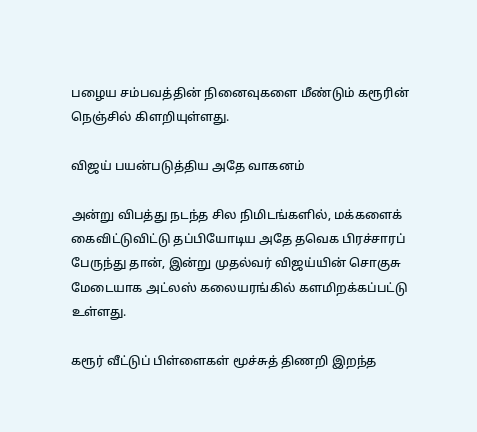பழைய சம்பவத்தின் நினைவுகளை மீண்டும் கரூரின் நெஞ்சில் கிளறியுள்ளது.

விஜய் பயன்படுத்திய அதே வாகனம்

அன்று விபத்து நடந்த சில நிமிடங்களில், மக்களைக் கைவிட்டுவிட்டு தப்பியோடிய அதே தவெக பிரச்சாரப் பேருந்து தான், இன்று முதல்வர் விஜய்யின் சொகுசு மேடையாக அட்லஸ் கலையரங்கில் களமிறக்கப்பட்டு உள்ளது.

கரூர் வீட்டுப் பிள்ளைகள் மூச்சுத் திணறி இறந்த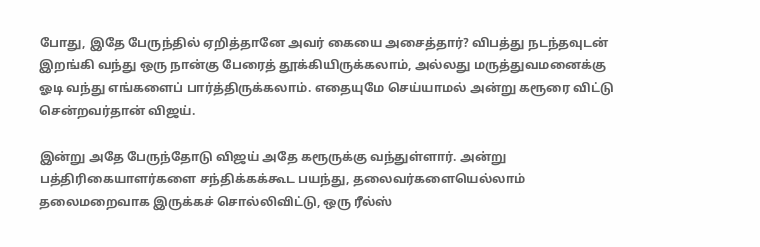போது, இதே பேருந்தில் ஏறித்தானே அவர் கையை அசைத்தார்? விபத்து நடந்தவுடன் இறங்கி வந்து ஒரு நான்கு பேரைத் தூக்கியிருக்கலாம், அல்லது மருத்துவமனைக்கு ஓடி வந்து எங்களைப் பார்த்திருக்கலாம். எதையுமே செய்யாமல் அன்று கரூரை விட்டு சென்றவர்தான் விஜய்.

இன்று அதே பேருந்தோடு விஜய் அதே கரூருக்கு வந்துள்ளார். அன்று பத்திரிகையாளர்களை சந்திக்கக்கூட பயந்து, தலைவர்களையெல்லாம் தலைமறைவாக இருக்கச் சொல்லிவிட்டு, ஒரு ரீல்ஸ்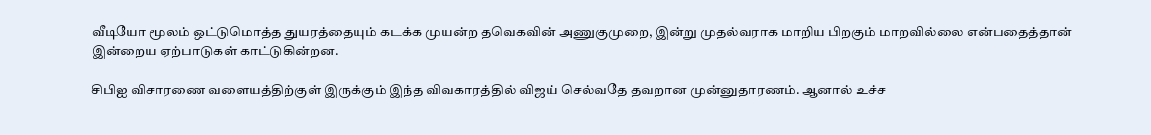வீடியோ மூலம் ஒட்டுமொத்த துயரத்தையும் கடக்க முயன்ற தவெகவின் அணுகுமுறை, இன்று முதல்வராக மாறிய பிறகும் மாறவில்லை என்பதைத்தான் இன்றைய ஏற்பாடுகள் காட்டுகின்றன.

சிபிஐ விசாரணை வளையத்திற்குள் இருக்கும் இந்த விவகாரத்தில் விஜய் செல்வதே தவறான முன்னுதாரணம். ஆனால் உச்ச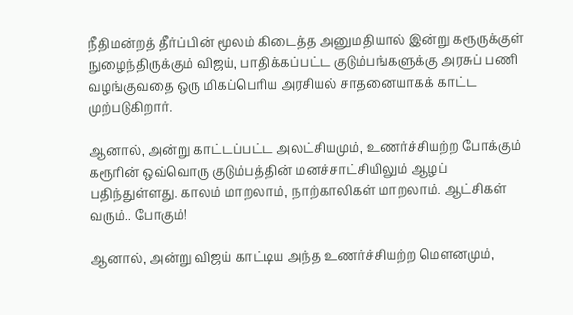நீதிமன்றத் தீர்ப்பின் மூலம் கிடைத்த அனுமதியால் இன்று கரூருக்குள் நுழைந்திருக்கும் விஜய், பாதிக்கப்பட்ட குடும்பங்களுக்கு அரசுப் பணி வழங்குவதை ஒரு மிகப்பெரிய அரசியல் சாதனையாகக் காட்ட முற்படுகிறார்.

ஆனால், அன்று காட்டப்பட்ட அலட்சியமும், உணர்ச்சியற்ற போக்கும் கரூரின் ஒவ்வொரு குடும்பத்தின் மனச்சாட்சியிலும் ஆழப் பதிந்துள்ளது. காலம் மாறலாம், நாற்காலிகள் மாறலாம். ஆட்சிகள் வரும்.. போகும்!

ஆனால், அன்று விஜய் காட்டிய அந்த உணர்ச்சியற்ற மௌனமும்,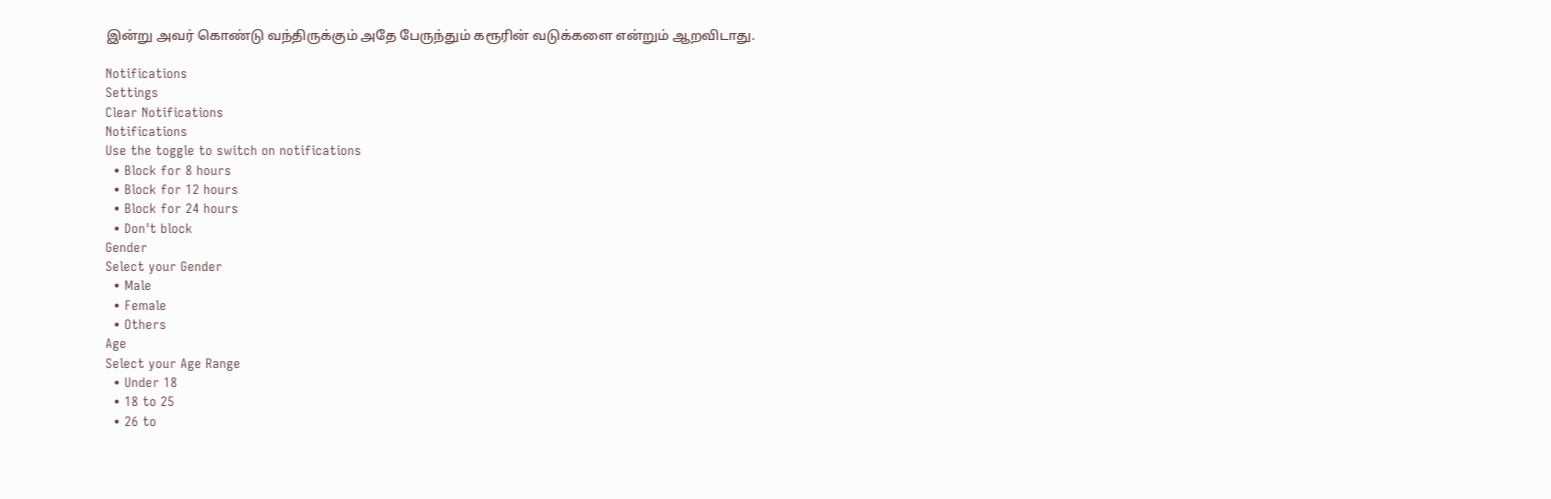இன்று அவர் கொண்டு வந்திருக்கும் அதே பேருந்தும் கரூரின் வடுக்களை என்றும் ஆறவிடாது.

Notifications
Settings
Clear Notifications
Notifications
Use the toggle to switch on notifications
  • Block for 8 hours
  • Block for 12 hours
  • Block for 24 hours
  • Don't block
Gender
Select your Gender
  • Male
  • Female
  • Others
Age
Select your Age Range
  • Under 18
  • 18 to 25
  • 26 to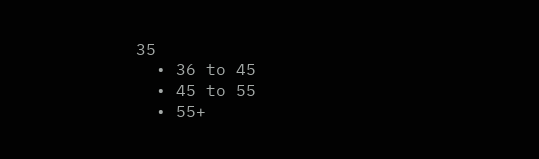35
  • 36 to 45
  • 45 to 55
  • 55+